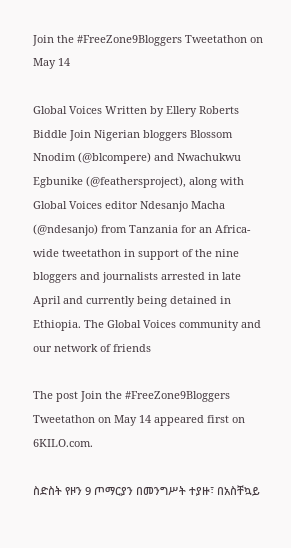Join the #FreeZone9Bloggers Tweetathon on May 14

Global Voices Written by Ellery Roberts Biddle Join Nigerian bloggers Blossom Nnodim (@blcompere) and Nwachukwu Egbunike (@feathersproject), along with Global Voices editor Ndesanjo Macha (@ndesanjo) from Tanzania for an Africa-wide tweetathon in support of the nine bloggers and journalists arrested in late April and currently being detained in Ethiopia. The Global Voices community and our network of friends

The post Join the #FreeZone9Bloggers Tweetathon on May 14 appeared first on 6KILO.com.

ስድስት የዞን 9 ጦማርያን በመንግሥት ተያዙ፣ በአስቸኳይ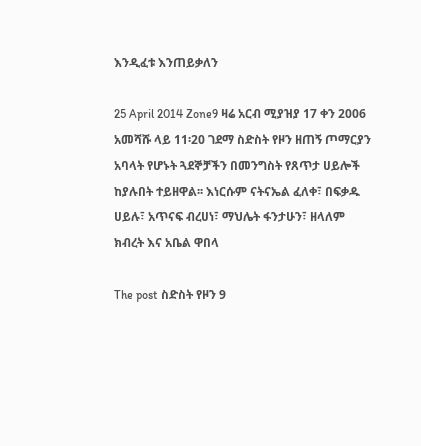እንዲፈቱ እንጠይቃለን

25 April 2014 Zone9 ዛሬ አርብ ሚያዝያ 17 ቀን 2006 አመሻሹ ላይ 11፡20 ገደማ ስድስት የዞን ዘጠኝ ጦማርያን አባላት የሆኑት ጓደኞቻችን በመንግስት የጸጥታ ሀይሎች ከያሉበት ተይዘዋል፡፡ እነርሱም ናትናኤል ፈለቀ፣ በፍቃዱ ሀይሉ፣ አጥናፍ ብረሀነ፣ ማህሌት ፋንታሁን፣ ዘላለም ክብረት እና አቤል ዋበላ

The post ስድስት የዞን 9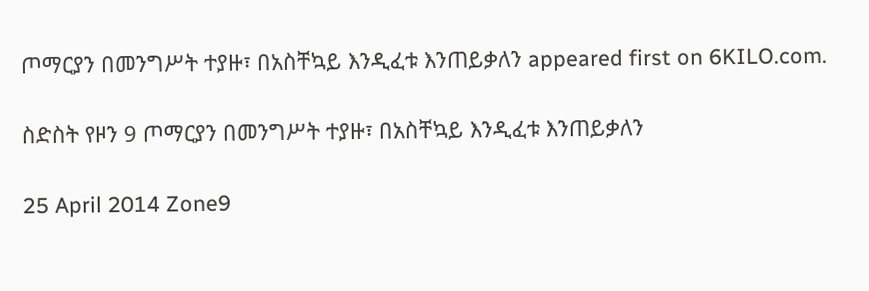ጦማርያን በመንግሥት ተያዙ፣ በአስቸኳይ እንዲፈቱ እንጠይቃለን appeared first on 6KILO.com.

ስድስት የዞን 9 ጦማርያን በመንግሥት ተያዙ፣ በአስቸኳይ እንዲፈቱ እንጠይቃለን

25 April 2014 Zone9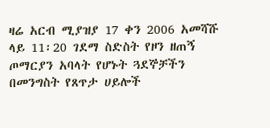ዛሬ አርብ ሚያዝያ 17 ቀን 2006 አመሻሹ ላይ 11፡20 ገደማ ስድስት የዞን ዘጠኝ ጦማርያን አባላት የሆኑት ጓደኞቻችን በመንግስት የጸጥታ ሀይሎች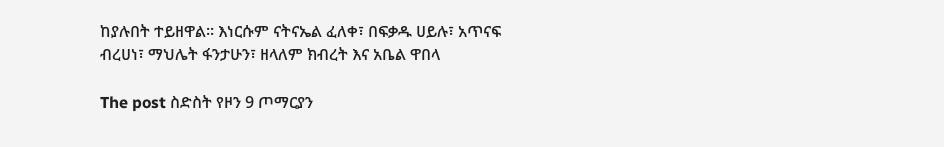ከያሉበት ተይዘዋል፡፡ እነርሱም ናትናኤል ፈለቀ፣ በፍቃዱ ሀይሉ፣ አጥናፍ ብረሀነ፣ ማህሌት ፋንታሁን፣ ዘላለም ክብረት እና አቤል ዋበላ

The post ስድስት የዞን 9 ጦማርያን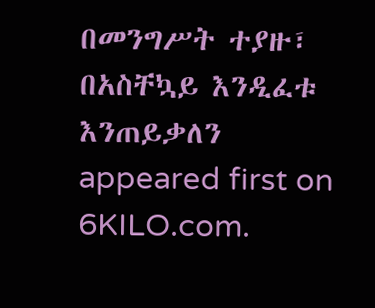በመንግሥት ተያዙ፣ በአስቸኳይ እንዲፈቱ እንጠይቃለን appeared first on 6KILO.com.